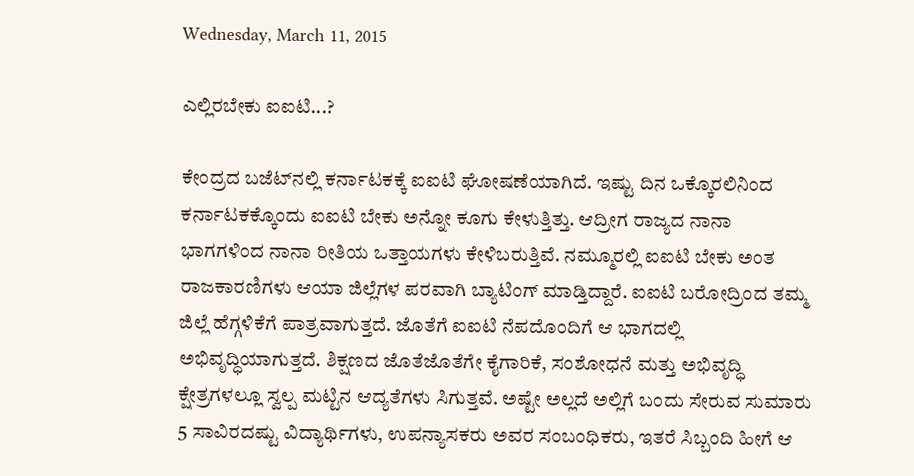Wednesday, March 11, 2015

ಎಲ್ಲಿರಬೇಕು ಐಐಟಿ...?

ಕೇಂದ್ರದ ಬಜೆಟ್‌ನಲ್ಲಿ ಕರ್ನಾಟಕಕ್ಕೆ ಐಐಟಿ ಘೋಷಣೆಯಾಗಿದೆ. ಇಷ್ಟು ದಿನ ಒಕ್ಕೊರಲಿನಿಂದ ಕರ್ನಾಟಕಕ್ಕೊಂದು ಐಐಟಿ ಬೇಕು ಅನ್ನೋ ಕೂಗು ಕೇಳುತ್ತಿತ್ತು. ಆದ್ರೀಗ ರಾಜ್ಯದ ನಾನಾ ಭಾಗಗಳಿಂದ ನಾನಾ ರೀತಿಯ ಒತ್ತಾಯಗಳು ಕೇಳಿಬರುತ್ತಿವೆ. ನಮ್ಮೂರಲ್ಲಿ ಐಐಟಿ ಬೇಕು ಅಂತ ರಾಜಕಾರಣಿಗಳು ಆಯಾ ಜಿಲ್ಲೆಗಳ ಪರವಾಗಿ ಬ್ಯಾಟಿಂಗ್‌ ಮಾಡ್ತಿದ್ದಾರೆ. ಐಐಟಿ ಬರೋದ್ರಿಂದ ತಮ್ಮ ಜಿಲ್ಲೆ ಹೆಗ್ಗಳಿಕೆಗೆ ಪಾತ್ರವಾಗುತ್ತದೆ. ಜೊತೆಗೆ ಐಐಟಿ ನೆಪದೊಂದಿಗೆ ಆ ಭಾಗದಲ್ಲಿ ಅಭಿವೃದ್ಧಿಯಾಗುತ್ತದೆ. ಶಿಕ್ಷಣದ ಜೊತೆಜೊತೆಗೇ ಕೈಗಾರಿಕೆ, ಸಂಶೋಧನೆ ಮತ್ತು ಅಭಿವೃದ್ಧಿ ಕ್ಷೇತ್ರಗಳಲ್ಲೂ ಸ್ವಲ್ಪ ಮಟ್ಟಿನ ಆದ್ಯತೆಗಳು ಸಿಗುತ್ತವೆ. ಅಷ್ಟೇ ಅಲ್ಲದೆ ಅಲ್ಲಿಗೆ ಬಂದು ಸೇರುವ ಸುಮಾರು 5 ಸಾವಿರದಷ್ಟು ವಿದ್ಯಾರ್ಥಿಗಳು, ಉಪನ್ಯಾಸಕರು ಅವರ ಸಂಬಂಧಿಕರು, ಇತರೆ ಸಿಬ್ಬಂದಿ ಹೀಗೆ ಆ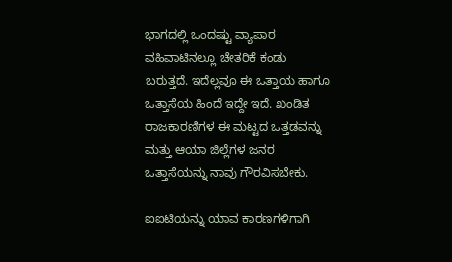ಭಾಗದಲ್ಲಿ ಒಂದಷ್ಟು ವ್ಯಾಪಾರ ವಹಿವಾಟಿನಲ್ಲೂ ಚೇತರಿಕೆ ಕಂಡು ಬರುತ್ತದೆ. ಇದೆಲ್ಲವೂ ಈ ಒತ್ತಾಯ ಹಾಗೂ ಒತ್ತಾಸೆಯ ಹಿಂದೆ ಇದ್ದೇ ಇದೆ. ಖಂಡಿತ ರಾಜಕಾರಣಿಗಳ ಈ ಮಟ್ಟದ ಒತ್ತಡವನ್ನು ಮತ್ತು ಆಯಾ ಜಿಲ್ಲೆಗಳ ಜನರ ಒತ್ತಾಸೆಯನ್ನು ನಾವು ಗೌರವಿಸಬೇಕು.

ಐಐಟಿಯನ್ನು ಯಾವ ಕಾರಣಗಳಿಗಾಗಿ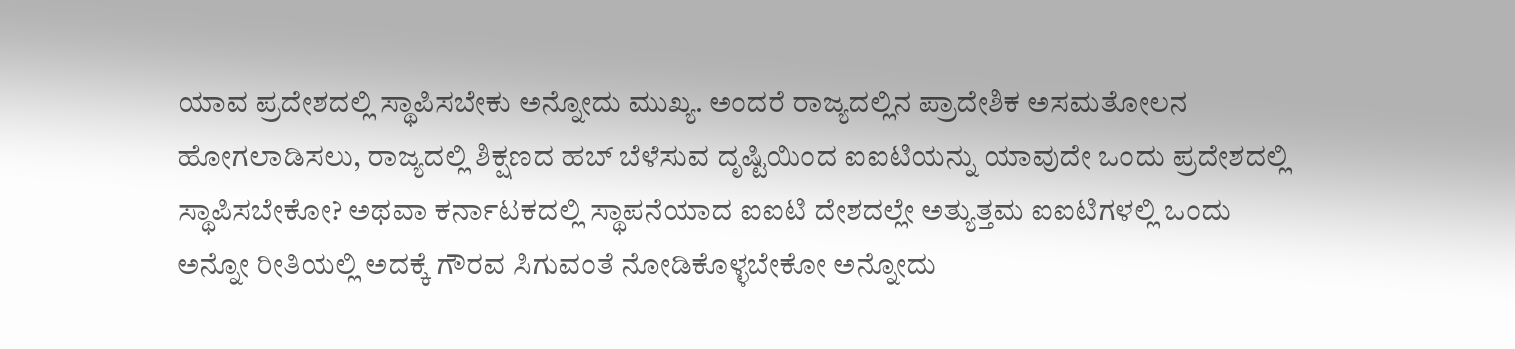ಯಾವ ಪ್ರದೇಶದಲ್ಲಿ ಸ್ಥಾಪಿಸಬೇಕು ಅನ್ನೋದು ಮುಖ್ಯ. ಅಂದರೆ ರಾಜ್ಯದಲ್ಲಿನ ಪ್ರಾದೇಶಿಕ ಅಸಮತೋಲನ ಹೋಗಲಾಡಿಸಲು, ರಾಜ್ಯದಲ್ಲಿ ಶಿಕ್ಷಣದ ಹಬ್‌ ಬೆಳೆಸುವ ದೃಷ್ಟಿಯಿಂದ ಐಐಟಿಯನ್ನು ಯಾವುದೇ ಒಂದು ಪ್ರದೇಶದಲ್ಲಿ ಸ್ಥಾಪಿಸಬೇಕೋ? ಅಥವಾ ಕರ್ನಾಟಕದಲ್ಲಿ ಸ್ಥಾಪನೆಯಾದ ಐಐಟಿ ದೇಶದಲ್ಲೇ ಅತ್ಯುತ್ತಮ ಐಐಟಿಗಳಲ್ಲಿ ಒಂದು ಅನ್ನೋ ರೀತಿಯಲ್ಲಿ ಅದಕ್ಕೆ ಗೌರವ ಸಿಗುವಂತೆ ನೋಡಿಕೊಳ್ಳಬೇಕೋ ಅನ್ನೋದು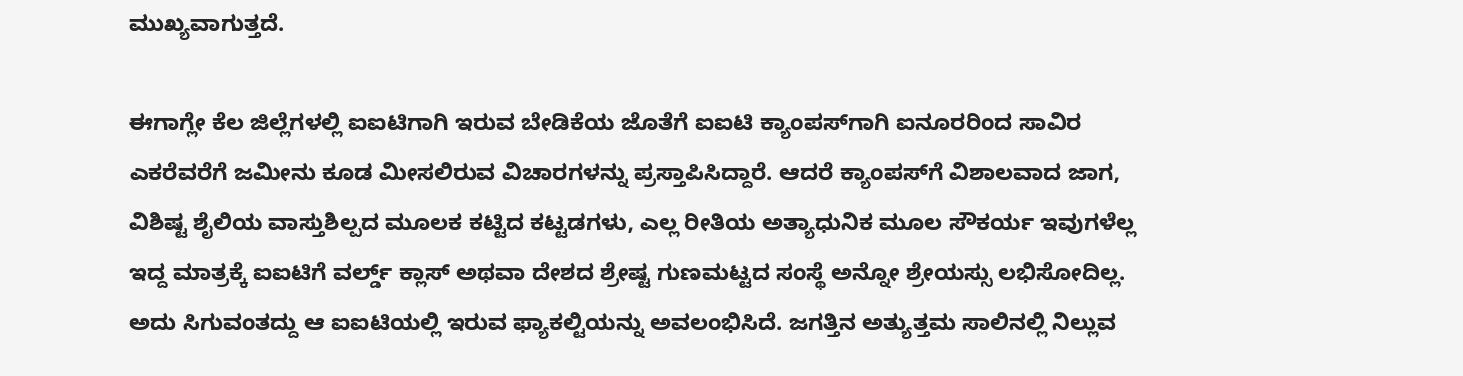ಮುಖ್ಯವಾಗುತ್ತದೆ.

ಈಗಾಗ್ಲೇ ಕೆಲ ಜಿಲ್ಲೆಗಳಲ್ಲಿ ಐಐಟಿಗಾಗಿ ಇರುವ ಬೇಡಿಕೆಯ ಜೊತೆಗೆ ಐಐಟಿ ಕ್ಯಾಂಪಸ್‌ಗಾಗಿ ಐನೂರರಿಂದ ಸಾವಿರ ಎಕರೆವರೆಗೆ ಜಮೀನು ಕೂಡ ಮೀಸಲಿರುವ ವಿಚಾರಗಳನ್ನು ಪ್ರಸ್ತಾಪಿಸಿದ್ದಾರೆ. ಆದರೆ ಕ್ಯಾಂಪಸ್‌ಗೆ ವಿಶಾಲವಾದ ಜಾಗ, ವಿಶಿಷ್ಟ ಶೈಲಿಯ ವಾಸ್ತುಶಿಲ್ಪದ ಮೂಲಕ ಕಟ್ಟಿದ ಕಟ್ಟಡಗಳು, ಎಲ್ಲ ರೀತಿಯ ಅತ್ಯಾಧುನಿಕ ಮೂಲ ಸೌಕರ್ಯ ಇವುಗಳೆಲ್ಲ ಇದ್ದ ಮಾತ್ರಕ್ಕೆ ಐಐಟಿಗೆ ವರ್ಲ್ಡ್‌ ಕ್ಲಾಸ್‌ ಅಥವಾ ದೇಶದ ಶ್ರೇಷ್ಟ ಗುಣಮಟ್ಟದ ಸಂಸ್ಥೆ ಅನ್ನೋ ಶ್ರೇಯಸ್ಸು ಲಭಿಸೋದಿಲ್ಲ. ಅದು ಸಿಗುವಂತದ್ದು ಆ ಐಐಟಿಯಲ್ಲಿ ಇರುವ ಫ್ಯಾಕಲ್ಟಿಯನ್ನು ಅವಲಂಭಿಸಿದೆ. ಜಗತ್ತಿನ ಅತ್ಯುತ್ತಮ ಸಾಲಿನಲ್ಲಿ ನಿಲ್ಲುವ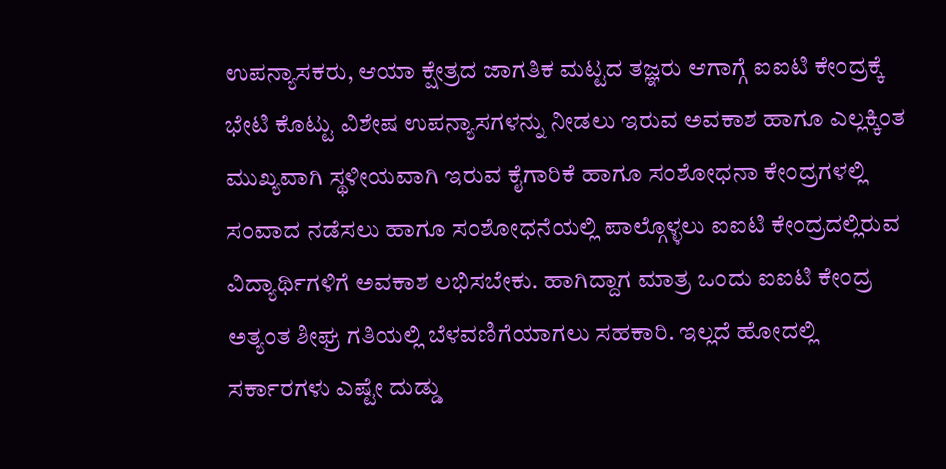ಉಪನ್ಯಾಸಕರು, ಆಯಾ ಕ್ಷೇತ್ರದ ಜಾಗತಿಕ ಮಟ್ಟದ ತಜ್ಞರು ಆಗಾಗ್ಗೆ ಐಐಟಿ ಕೇಂದ್ರಕ್ಕೆ ಭೇಟಿ ಕೊಟ್ಟು ವಿಶೇಷ ಉಪನ್ಯಾಸಗಳನ್ನು ನೀಡಲು ಇರುವ ಅವಕಾಶ ಹಾಗೂ ಎಲ್ಲಕ್ಕಿಂತ ಮುಖ್ಯವಾಗಿ ಸ್ಥಳೀಯವಾಗಿ ಇರುವ ಕೈಗಾರಿಕೆ ಹಾಗೂ ಸಂಶೋಧನಾ ಕೇಂದ್ರಗಳಲ್ಲಿ ಸಂವಾದ ನಡೆಸಲು ಹಾಗೂ ಸಂಶೋಧನೆಯಲ್ಲಿ ಪಾಲ್ಗೊಳ್ಳಲು ಐಐಟಿ ಕೇಂದ್ರದಲ್ಲಿರುವ ವಿದ್ಯಾರ್ಥಿಗಳಿಗೆ ಅವಕಾಶ ಲಭಿಸಬೇಕು. ಹಾಗಿದ್ದಾಗ ಮಾತ್ರ ಒಂದು ಐಐಟಿ ಕೇಂದ್ರ ಅತ್ಯಂತ ಶೀಘ್ರ ಗತಿಯಲ್ಲಿ ಬೆಳವಣಿಗೆಯಾಗಲು ಸಹಕಾರಿ. ಇಲ್ಲದೆ ಹೋದಲ್ಲಿ ಸರ್ಕಾರಗಳು ಎಷ್ಟೇ ದುಡ್ಡು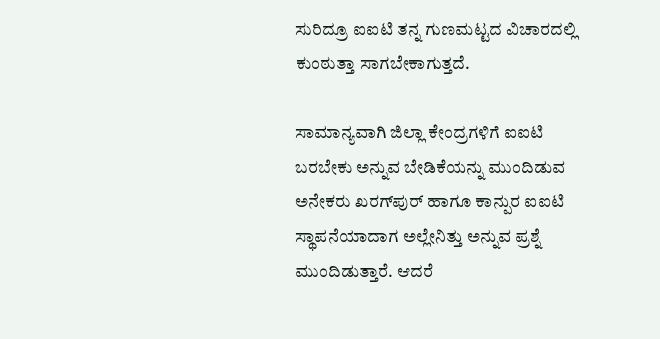ಸುರಿದ್ರೂ ಐಐಟಿ ತನ್ನ ಗುಣಮಟ್ಟದ ವಿಚಾರದಲ್ಲಿ ಕುಂಠುತ್ತಾ ಸಾಗಬೇಕಾಗುತ್ತದೆ.

ಸಾಮಾನ್ಯವಾಗಿ ಜಿಲ್ಲಾ ಕೇಂದ್ರಗಳಿಗೆ ಐಐಟಿ ಬರಬೇಕು ಅನ್ನುವ ಬೇಡಿಕೆಯನ್ನು ಮುಂದಿಡುವ ಅನೇಕರು ಖರಗ್‌ಪುರ್‌ ಹಾಗೂ ಕಾನ್ಪುರ ಐಐಟಿ ಸ್ಥಾಪನೆಯಾದಾಗ ಅಲ್ಲೇನಿತ್ತು ಅನ್ನುವ ಪ್ರಶ್ನೆ ಮುಂದಿಡುತ್ತಾರೆ. ಆದರೆ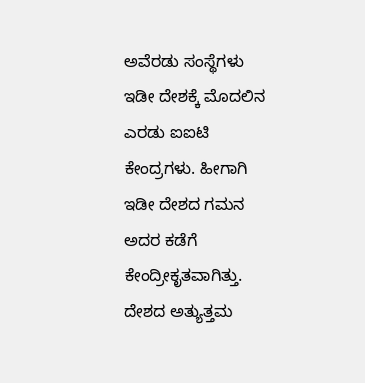ಅವೆರಡು ಸಂಸ್ಥೆಗಳು ಇಡೀ ದೇಶಕ್ಕೆ ಮೊದಲಿನ ಎರಡು ಐಐಟಿ ಕೇಂದ್ರಗಳು. ಹೀಗಾಗಿ ಇಡೀ ದೇಶದ ಗಮನ ಅದರ ಕಡೆಗೆ ಕೇಂದ್ರೀಕೃತವಾಗಿತ್ತು. ದೇಶದ ಅತ್ಯುತ್ತಮ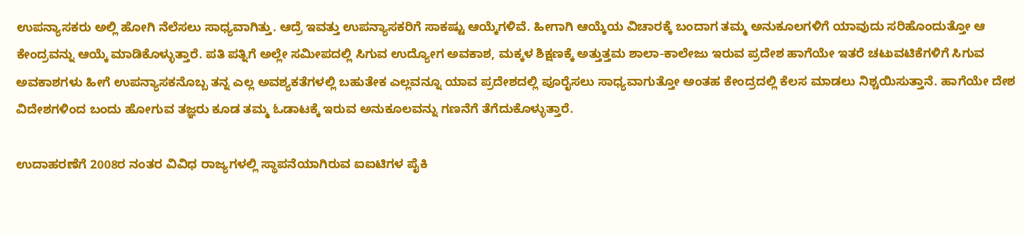ಉಪನ್ಯಾಸಕರು ಅಲ್ಲಿ ಹೋಗಿ ನೆಲೆಸಲು ಸಾಧ್ಯವಾಗಿತ್ತು. ಆದ್ರೆ ಇವತ್ತು ಉಪನ್ಯಾಸಕರಿಗೆ ಸಾಕಷ್ಟು ಆಯ್ಕೆಗಳಿವೆ. ಹೀಗಾಗಿ ಆಯ್ಕೆಯ ವಿಚಾರಕ್ಕೆ ಬಂದಾಗ ತಮ್ಮ ಅನುಕೂಲಗಳಿಗೆ ಯಾವುದು ಸರಿಹೊಂದುತ್ತೋ ಆ ಕೇಂದ್ರವನ್ನು ಆಯ್ಕೆ ಮಾಡಿಕೊಳ್ಳುತ್ತಾರೆ. ಪತಿ ಪತ್ನಿಗೆ ಅಲ್ಲೇ ಸಮೀಪದಲ್ಲಿ ಸಿಗುವ ಉದ್ಯೋಗ ಅವಕಾಶ, ಮಕ್ಕಳ ಶಿಕ್ಷಣಕ್ಕೆ ಅತ್ತುತ್ತಮ ಶಾಲಾ-ಕಾಲೇಜು ಇರುವ ಪ್ರದೇಶ ಹಾಗೆಯೇ ಇತರೆ ಚಟುವಟಿಕೆಗಳಿಗೆ ಸಿಗುವ ಅವಕಾಶಗಳು ಹೀಗೆ ಉಪನ್ಯಾಸಕನೊಬ್ಬ ತನ್ನ ಎಲ್ಲ ಅವಶ್ಯಕತೆಗಳಲ್ಲಿ ಬಹುತೇಕ ಎಲ್ಲವನ್ನೂ ಯಾವ ಪ್ರದೇಶದಲ್ಲಿ ಪೂರೈಸಲು ಸಾಧ್ಯವಾಗುತ್ತೋ ಅಂತಹ ಕೇಂದ್ರದಲ್ಲಿ ಕೆಲಸ ಮಾಡಲು ನಿಶ್ಚಯಿಸುತ್ತಾನೆ. ಹಾಗೆಯೇ ದೇಶ ವಿದೇಶಗಳಿಂದ ಬಂದು ಹೋಗುವ ತಜ್ಞರು ಕೂಡ ತಮ್ಮ ಓಡಾಟಕ್ಕೆ ಇರುವ ಅನುಕೂಲವನ್ನು ಗಣನೆಗೆ ತೆಗೆದುಕೊಳ್ಳುತ್ತಾರೆ.

ಉದಾಹರಣೆಗೆ 2008ರ ನಂತರ ವಿವಿಧ ರಾಜ್ಯಗಳಲ್ಲಿ ಸ್ಥಾಪನೆಯಾಗಿರುವ ಐಐಟಿಗಳ ಪೈಕಿ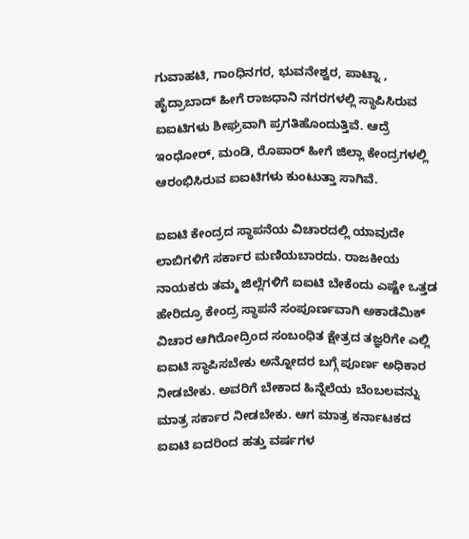ಗುವಾಹಟಿ, ಗಾಂಧಿನಗರ, ಭುವನೇಶ್ವರ, ಪಾಟ್ನಾ , ಹೈದ್ರಾಬಾದ್‌ ಹೀಗೆ ರಾಜಧಾನಿ ನಗರಗಳಲ್ಲಿ ಸ್ಥಾಪಿಸಿರುವ ಐಐಟಿಗಳು ಶೀಘ್ರವಾಗಿ ಪ್ರಗತಿಹೊಂದುತ್ತಿವೆ. ಆದ್ರೆ ಇಂಧೋರ್‌, ಮಂಡಿ, ರೊಪಾರ್‌ ಹೀಗೆ ಜಿಲ್ಲಾ ಕೇಂದ್ರಗಳಲ್ಲಿ ಆರಂಭಿಸಿರುವ ಐಐಟಿಗಳು ಕುಂಟುತ್ತಾ ಸಾಗಿವೆ.

ಐಐಟಿ ಕೇಂದ್ರದ ಸ್ಥಾಪನೆಯ ವಿಚಾರದಲ್ಲಿ ಯಾವುದೇ ಲಾಬಿಗಳಿಗೆ ಸರ್ಕಾರ ಮಣಿಯಬಾರದು. ರಾಜಕೀಯ ನಾಯಕರು ತಮ್ಮ ಜಿಲ್ಲೆಗಳಿಗೆ ಐಐಟಿ ಬೇಕೆಂದು ಎಷ್ಟೇ ಒತ್ತಡ ಹೇರಿದ್ರೂ ಕೇಂದ್ರ ಸ್ಥಾಪನೆ ಸಂಪೂರ್ಣವಾಗಿ ಅಕಾಡೆಮಿಕ್‌ ವಿಚಾರ ಆಗಿರೋದ್ರಿಂದ ಸಂಬಂಧಿತ ಕ್ಷೇತ್ರದ ತಜ್ಞರಿಗೇ ಎಲ್ಲಿ ಐಐಟಿ ಸ್ಥಾಪಿಸಬೇಕು ಅನ್ನೋದರ ಬಗ್ಗೆ ಪೂರ್ಣ ಅಧಿಕಾರ ನೀಡಬೇಕು. ಅವರಿಗೆ ಬೇಕಾದ ಹಿನ್ನೆಲೆಯ ಬೆಂಬಲವನ್ನು ಮಾತ್ರ ಸರ್ಕಾರ ನೀಡಬೇಕು. ಆಗ ಮಾತ್ರ ಕರ್ನಾಟಕದ ಐಐಟಿ ಐದರಿಂದ ಹತ್ತು ವರ್ಷಗಳ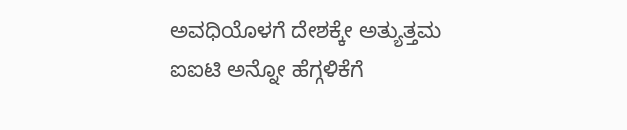ಅವಧಿಯೊಳಗೆ ದೇಶಕ್ಕೇ ಅತ್ಯುತ್ತಮ ಐಐಟಿ ಅನ್ನೋ ಹೆಗ್ಗಳಿಕೆಗೆ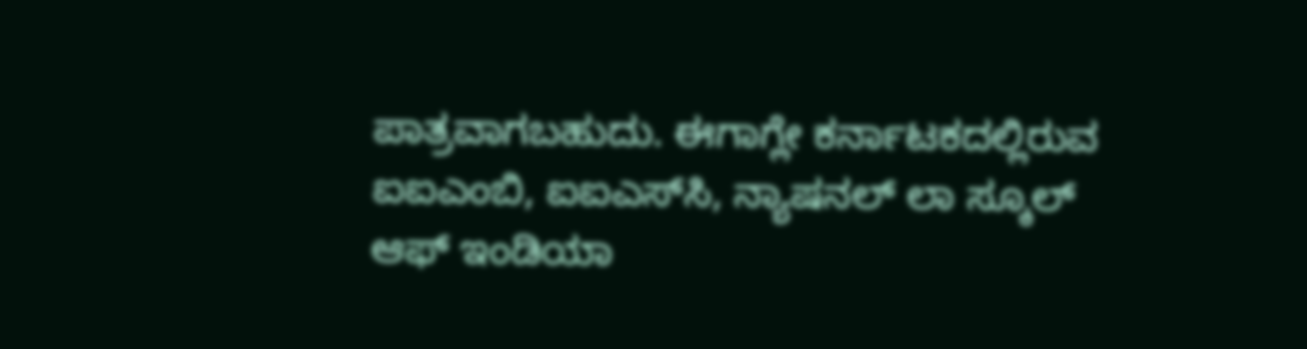ಪಾತ್ರವಾಗಬಹುದು. ಈಗಾಗ್ಲೇ ಕರ್ನಾಟಕದಲ್ಲಿರುವ ಐಐಎಂಬಿ, ಐಐಎಸ್‌ಸಿ, ನ್ಯಾಷನಲ್‌ ಲಾ ಸ್ಕೂಲ್‌ ಆಫ್‌ ಇಂಡಿಯಾ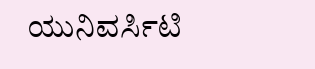ಯುನಿವರ್ಸಿಟಿ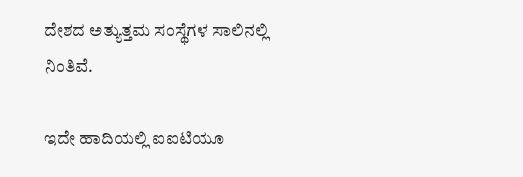ದೇಶದ ಅತ್ಯುತ್ತಮ ಸಂಸ್ಥೆಗಳ ಸಾಲಿನಲ್ಲಿ ನಿಂತಿವೆ.

ಇದೇ ಹಾದಿಯಲ್ಲಿ ಐಐಟಿಯೂ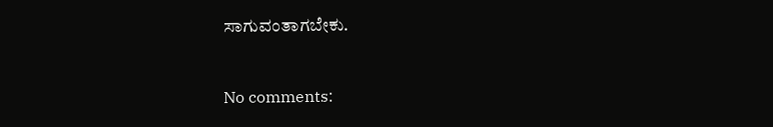ಸಾಗುವಂತಾಗಬೇಕು.


No comments: